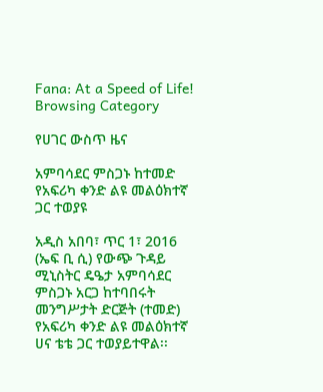Fana: At a Speed of Life!
Browsing Category

የሀገር ውስጥ ዜና

አምባሳደር ምስጋኑ ከተመድ የአፍሪካ ቀንድ ልዩ መልዕክተኛ ጋር ተወያዩ

አዲስ አበባ፣ ጥር 1፣ 2016 (ኤፍ ቢ ሲ) የውጭ ጉዳይ ሚኒስትር ዴዔታ አምባሳደር ምስጋኑ አርጋ ከተባበሩት መንግሥታት ድርጅት (ተመድ) የአፍሪካ ቀንድ ልዩ መልዕክተኛ ሀና ቴቴ ጋር ተወያይተዋል፡፡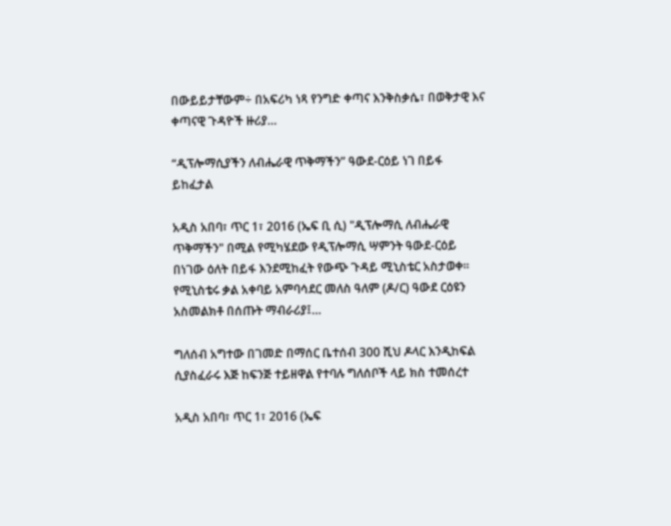በውይይታቸውም÷ በአፍሪካ ነጻ የንግድ ቀጣና እንቅስቃሴ፣ በወቅታዊ እና ቀጣናዊ ጉዳዮች ዙሪያ…

“ዲፕሎማሲያችን ለብሔራዊ ጥቅማችን” ዓውደ-ርዕይ ነገ በይፋ ይከፈታል

አዲስ አበባ፣ ጥር 1፣ 2016 (ኤፍ ቢ ሲ) "ዲፕሎማሲ ለብሔራዊ ጥቅማችን" በሚል የሚካሄደው የዲፕሎማሲ ሣምንት ዓውደ-ርዕይ በነገው ዕለት በይፋ እንደሚከፈት የውጭ ጉዳይ ሚኒስቴር አስታወቀ፡፡ የሚኒስቴሩ ቃል አቀባይ አምባሳደር መለስ ዓለም (ዶ/ር) ዓውደ ርዕዩን አስመልክቶ በሰጡት ማብራሪያ፤…

ግለሰብ አግተው በገመድ በማሰር ቤተሰብ 300 ሺህ ዶላር እንዲከፍል ሲያስፈራሩ እጅ ከፍንጅ ተይዘዋል የተባሉ ግለሰቦች ላይ ክስ ተመሰረተ

አዲስ አበባ፣ ጥር 1፣ 2016 (ኤፍ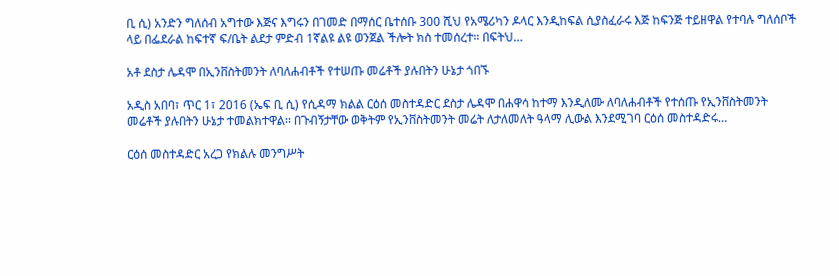ቢ ሲ) አንድን ግለሰብ አግተው እጅና እግሩን በገመድ በማሰር ቤተሰቡ 300 ሺህ የአሜሪካን ዶላር እንዲከፍል ሲያስፈራሩ እጅ ከፍንጅ ተይዘዋል የተባሉ ግለሰቦች ላይ በፌደራል ከፍተኛ ፍ/ቤት ልደታ ምድብ 1ኛልዩ ልዩ ወንጀል ችሎት ክስ ተመሰረተ። በፍትህ…

አቶ ደስታ ሌዳሞ በኢንቨስትመንት ለባለሐብቶች የተሠጡ መሬቶች ያሉበትን ሁኔታ ጎበኙ

አዲስ አበባ፣ ጥር 1፣ 2016 (ኤፍ ቢ ሲ) የሲዳማ ክልል ርዕሰ መስተዳድር ደስታ ሌዳሞ በሐዋሳ ከተማ እንዲለሙ ለባለሐብቶች የተሰጡ የኢንቨስትመንት መሬቶች ያሉበትን ሁኔታ ተመልክተዋል፡፡ በጉብኝታቸው ወቅትም የኢንቨስትመንት መሬት ለታለመለት ዓላማ ሊውል እንደሚገባ ርዕሰ መስተዳድሩ…

ርዕሰ መስተዳድር አረጋ የክልሉ መንግሥት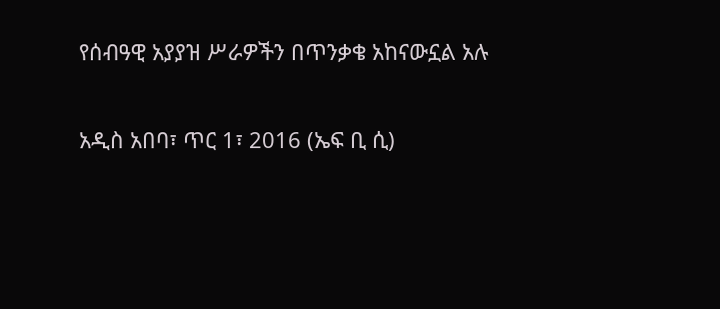የሰብዓዊ አያያዝ ሥራዎችን በጥንቃቄ አከናውኗል አሉ

አዲስ አበባ፣ ጥር 1፣ 2016 (ኤፍ ቢ ሲ)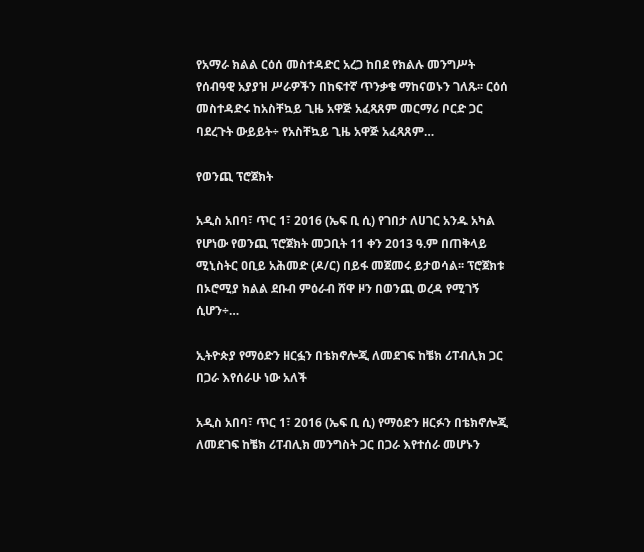የአማራ ክልል ርዕሰ መስተዳድር አረጋ ከበደ የክልሉ መንግሥት የሰብዓዊ አያያዝ ሥራዎችን በከፍተኛ ጥንቃቄ ማከናወኑን ገለጹ፡፡ ርዕሰ መስተዳድሩ ከአስቸኳይ ጊዜ አዋጅ አፈጻጸም መርማሪ ቦርድ ጋር ባደረጉት ውይይት÷ የአስቸኳይ ጊዜ አዋጅ አፈጻጸም…

የወንጪ ፕሮጀክት

አዲስ አበባ፣ ጥር 1፣ 2016 (ኤፍ ቢ ሲ) የገበታ ለሀገር አንዱ አካል የሆነው የወንጪ ፕሮጀክት መጋቢት 11 ቀን 2013 ዓ.ም በጠቅላይ ሚኒስትር ዐቢይ አሕመድ (ዶ/ር) በይፋ መጀመሩ ይታወሳል፡፡ ፕሮጀክቱ በኦሮሚያ ክልል ደቡብ ምዕራብ ሸዋ ዞን በወንጪ ወረዳ የሚገኝ ሲሆን÷…

ኢትዮጵያ የማዕድን ዘርፏን በቴክኖሎጂ ለመደገፍ ከቼክ ሪፐብሊክ ጋር በጋራ እየሰራሁ ነው አለች

አዲስ አበባ፣ ጥር 1፣ 2016 (ኤፍ ቢ ሲ) የማዕድን ዘርፉን በቴክኖሎጂ ለመደገፍ ከቼክ ሪፐብሊክ መንግስት ጋር በጋራ እየተሰራ መሆኑን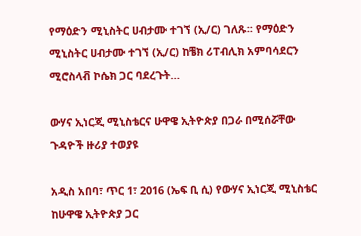የማዕድን ሚኒስትር ሀብታሙ ተገኘ (ኢ/ር) ገለጹ፡፡ የማዕድን ሚኒስትር ሀብታሙ ተገኘ (ኢ/ር) ከቼክ ሪፐብሊክ አምባሳደርን ሚሮስላቭ ኮሴክ ጋር ባደረጉት…

ውሃና ኢነርጂ ሚኒስቴርና ሁዋዌ ኢትዮጵያ በጋራ በሚሰሯቸው ጉዳዮች ዙሪያ ተወያዩ

አዲስ አበባ፣ ጥር 1፣ 2016 (ኤፍ ቢ ሲ) የውሃና ኢነርጂ ሚኒስቴር ከሁዋዌ ኢትዮጵያ ጋር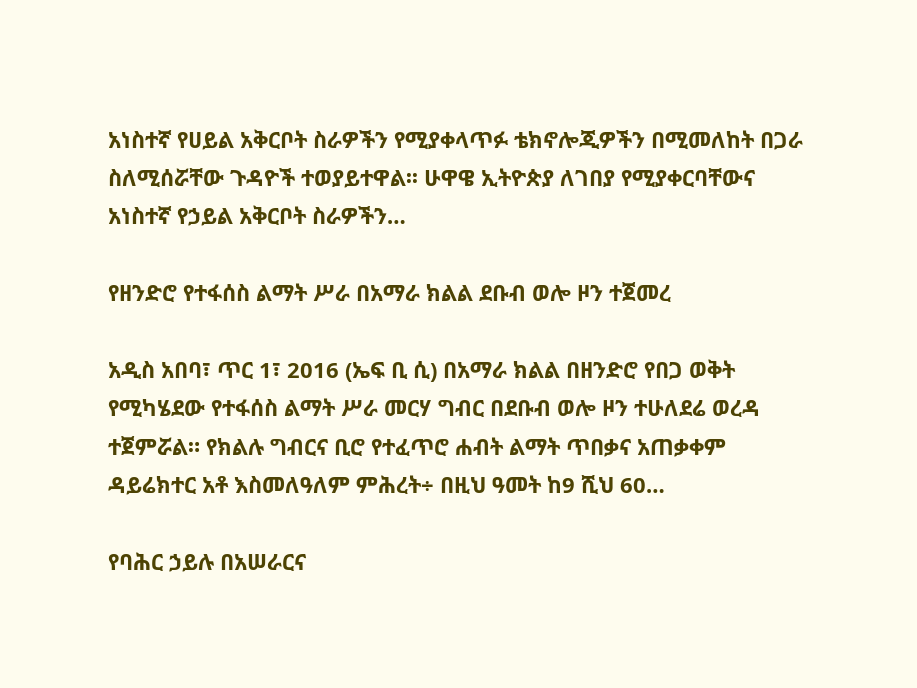አነስተኛ የሀይል አቅርቦት ስራዎችን የሚያቀላጥፉ ቴክኖሎጂዎችን በሚመለከት በጋራ ስለሚሰሯቸው ጉዳዮች ተወያይተዋል፡፡ ሁዋዌ ኢትዮጵያ ለገበያ የሚያቀርባቸውና አነስተኛ የኃይል አቅርቦት ስራዎችን…

የዘንድሮ የተፋሰስ ልማት ሥራ በአማራ ክልል ደቡብ ወሎ ዞን ተጀመረ

አዲስ አበባ፣ ጥር 1፣ 2016 (ኤፍ ቢ ሲ) በአማራ ክልል በዘንድሮ የበጋ ወቅት የሚካሄደው የተፋሰስ ልማት ሥራ መርሃ ግብር በደቡብ ወሎ ዞን ተሁለደሬ ወረዳ ተጀምሯል። የክልሉ ግብርና ቢሮ የተፈጥሮ ሐብት ልማት ጥበቃና አጠቃቀም ዳይሬክተር አቶ እስመለዓለም ምሕረት÷ በዚህ ዓመት ከ9 ሺህ 60…

የባሕር ኃይሉ በአሠራርና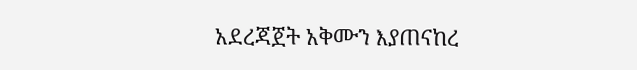አደረጃጀት አቅሙን እያጠናከረ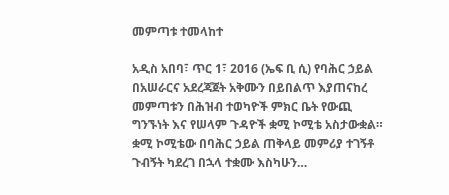መምጣቱ ተመላከተ

አዲስ አበባ፣ ጥር 1፣ 2016 (ኤፍ ቢ ሲ) የባሕር ኃይል በአሠራርና አደረጃጀት አቅሙን በይበልጥ እያጠናከረ መምጣቱን በሕዝብ ተወካዮች ምክር ቤት የውጪ ግንኙነት እና የሠላም ጉዳዮች ቋሚ ኮሚቴ አስታውቋል። ቋሚ ኮሚቴው በባሕር ኃይል ጠቅላይ መምሪያ ተገኝቶ ጉብኝት ካደረገ በኋላ ተቋሙ እስካሁን…